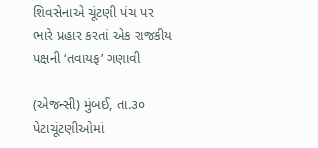શિવસેનાએ ચૂંટણી પંચ પર ભારે પ્રહાર કરતાં એક રાજકીય પક્ષની ‘તવાયફ’ ગણાવી

(એજન્સી) મુંબઈ, તા.૩૦
પેટાચૂંટણીઓમાં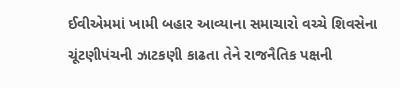ઈવીએમમાં ખામી બહાર આવ્યાના સમાચારો વચ્ચે શિવસેના ચૂંટણીપંચની ઝાટકણી કાઢતા તેને રાજનૈતિક પક્ષની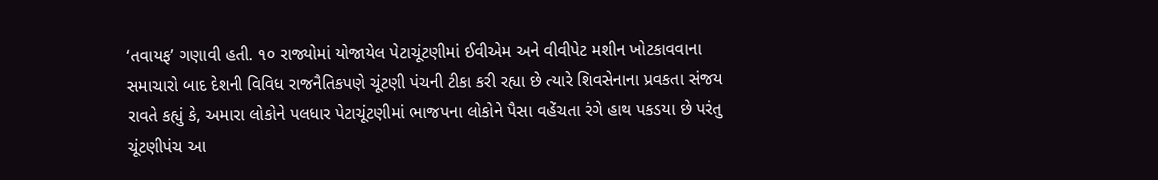‘તવાયફ’ ગણાવી હતી. ૧૦ રાજ્યોમાં યોજાયેલ પેટાચૂંટણીમાં ઈવીએમ અને વીવીપેટ મશીન ખોટકાવવાના સમાચારો બાદ દેશની વિવિધ રાજનૈતિકપણે ચૂંટણી પંચની ટીકા કરી રહ્યા છે ત્યારે શિવસેનાના પ્રવકતા સંજય રાવતે કહ્યું કે, અમારા લોકોને પલધાર પેટાચૂંટણીમાં ભાજપના લોકોને પૈસા વહેંચતા રંગે હાથ પકડયા છે પરંતુ ચૂંટણીપંચ આ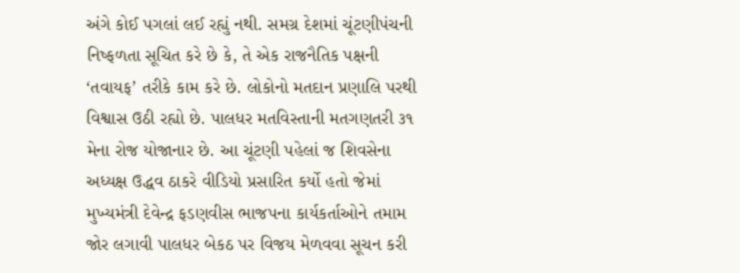અંગે કોઈ પગલાં લઈ રહ્યું નથી. સમગ્ર દેશમાં ચૂંટણીપંચની નિષ્ફળતા સૂચિત કરે છે કે, તે એક રાજનૈતિક પક્ષની ‘તવાયફ’ તરીકે કામ કરે છે. લોકોનો મતદાન પ્રણાલિ પરથી વિશ્વાસ ઉઠી રહ્યો છે. પાલધર મતવિસ્તાની મતગણતરી ૩૧ મેના રોજ યોજાનાર છે. આ ચૂંટણી પહેલાં જ શિવસેના અધ્યક્ષ ઉદ્ધવ ઠાકરે વીડિયો પ્રસારિત કર્યો હતો જેમાં મુખ્યમંત્રી દેવેન્દ્ર ફડણવીસ ભાજપના કાર્યકર્તાઓને તમામ જોર લગાવી પાલધર બેકઠ પર વિજય મેળવવા સૂચન કરી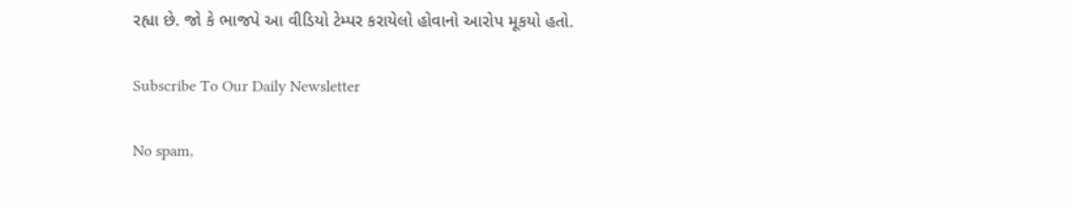રહ્યા છે. જો કે ભાજપે આ વીડિયો ટેમ્પર કરાયેલો હોવાનો આરોપ મૂકયો હતો.

Subscribe To Our Daily Newsletter

No spam,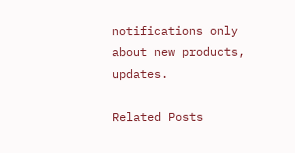notifications only about new products, updates.

Related Posts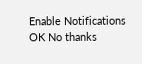Enable Notifications OK No thanks